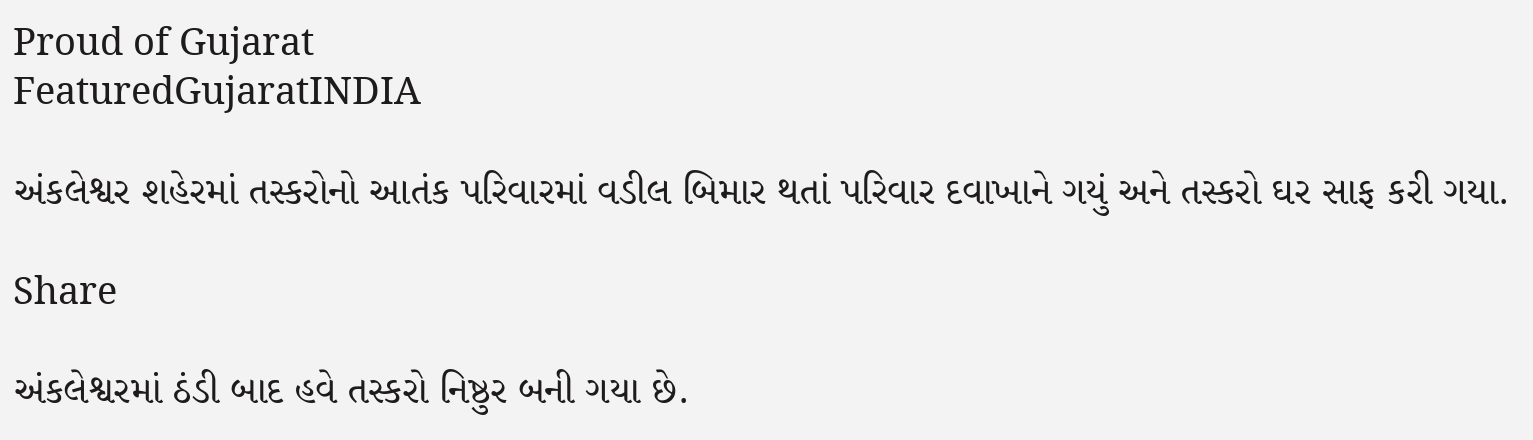Proud of Gujarat
FeaturedGujaratINDIA

અંકલેશ્વર શહેરમાં તસ્કરોનો આતંક પરિવારમાં વડીલ બિમાર થતાં પરિવાર દવાખાને ગયું અને તસ્કરો ઘર સાફ કરી ગયા.

Share

અંકલેશ્વરમાં ઠંડી બાદ હવે તસ્કરો નિષ્ઠુર બની ગયા છે.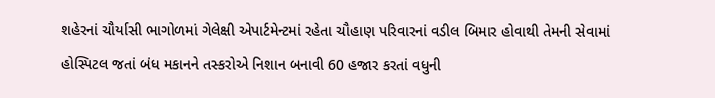શહેરનાં ચૌર્યાસી ભાગોળમાં ગેલેક્ષી એપાર્ટમેન્ટમાં રહેતા ચૌહાણ પરિવારનાં વડીલ બિમાર હોવાથી તેમની સેવામાં હોસ્પિટલ જતાં બંધ મકાનને તસ્કરોએ નિશાન બનાવી 60 હજાર કરતાં વધુની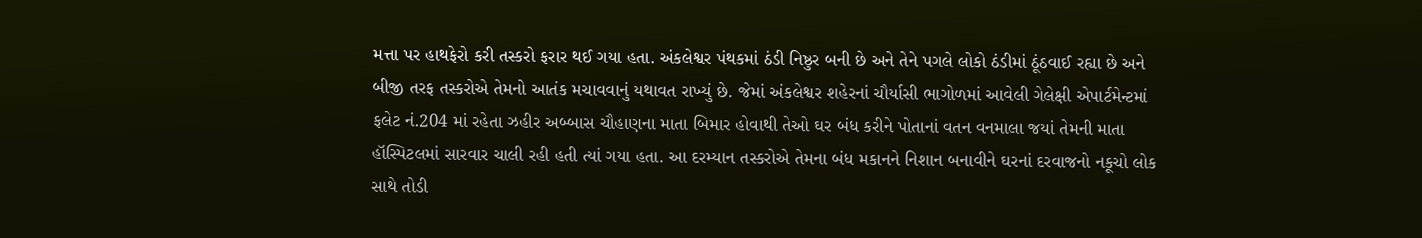મત્તા પર હાથફેરો કરી તસ્કરો ફરાર થઈ ગયા હતા. અંકલેશ્વર પંથકમાં ઠંડી નિષ્ઠુર બની છે અને તેને પગલે લોકો ઠંડીમાં ઠૂંઠવાઈ રહ્યા છે અને બીજી તરફ તસ્કરોએ તેમનો આતંક મચાવવાનું યથાવત રાખ્યું છે. જેમાં અંકલેશ્વર શહેરનાં ચૌર્યાસી ભાગોળમાં આવેલી ગેલેક્ષી એપાર્ટમેન્ટમાં ફલેટ નં.204 માં રહેતા ઝહીર અબ્બાસ ચૌહાણના માતા બિમાર હોવાથી તેઓ ઘર બંધ કરીને પોતાનાં વતન વનમાલા જયાં તેમની માતા હૉસ્પિટલમાં સારવાર ચાલી રહી હતી ત્યાં ગયા હતા. આ દરમ્યાન તસ્કરોએ તેમના બંધ મકાનને નિશાન બનાવીને ઘરનાં દરવાજનો નકૂચો લોક સાથે તોડી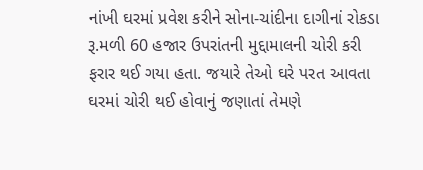નાંખી ઘરમાં પ્રવેશ કરીને સોના-ચાંદીના દાગીનાં રોકડા રૂ.મળી 60 હજાર ઉપરાંતની મુદ્દામાલની ચોરી કરી ફરાર થઈ ગયા હતા. જયારે તેઓ ઘરે પરત આવતા ઘરમાં ચોરી થઈ હોવાનું જણાતાં તેમણે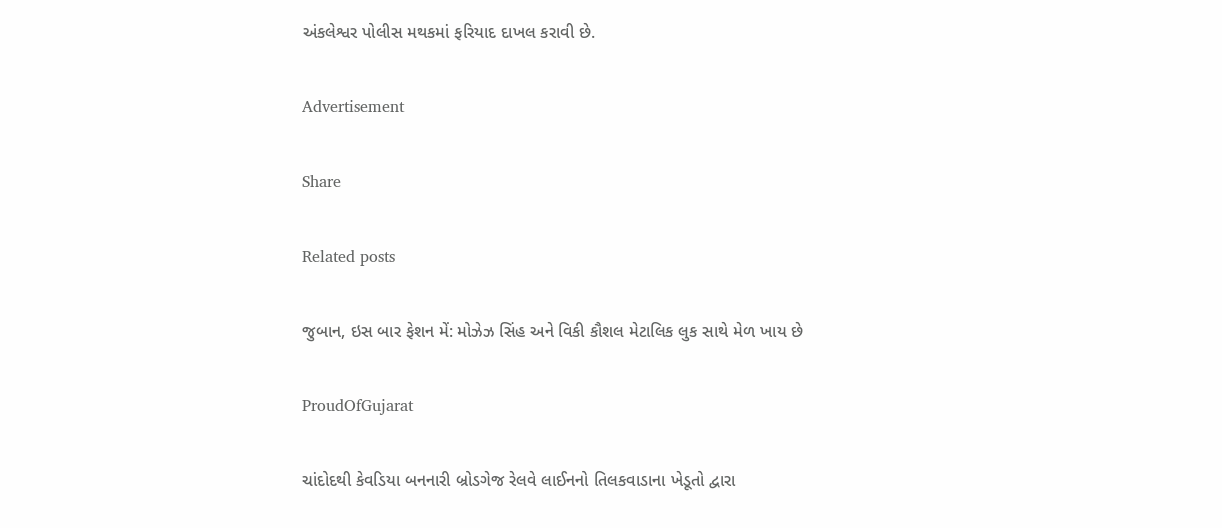અંકલેશ્વર પોલીસ મથકમાં ફરિયાદ દાખલ કરાવી છે.

Advertisement

Share

Related posts

જુબાન, ઇસ બાર ફેશન મેં: મોઝેઝ સિંહ અને વિકી કૌશલ મેટાલિક લુક સાથે મેળ ખાય છે

ProudOfGujarat

ચાંદોદથી કેવડિયા બનનારી બ્રોડગેજ રેલવે લાઈનનો તિલકવાડાના ખેડૂતો દ્વારા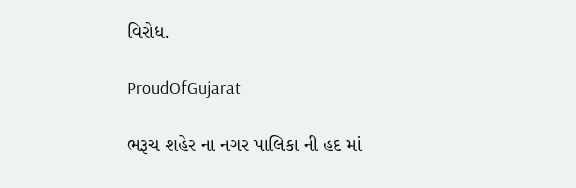વિરોધ.

ProudOfGujarat

ભરૂચ શહેર ના નગર પાલિકા ની હદ માં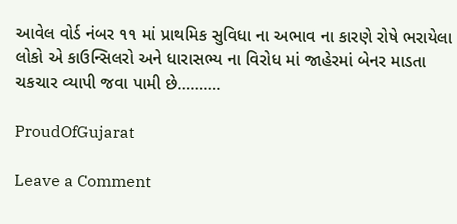આવેલ વોર્ડ નંબર ૧૧ માં પ્રાથમિક સુવિધા ના અભાવ ના કારણે રોષે ભરાયેલા લોકો એ કાઉન્સિલરો અને ધારાસભ્ય ના વિરોધ માં જાહેરમાં બેનર માડતા ચકચાર વ્યાપી જવા પામી છે……….

ProudOfGujarat

Leave a Comment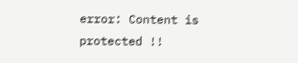error: Content is protected !!